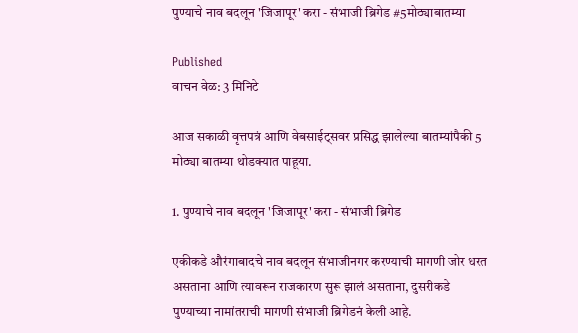पुण्याचे नाव बदलून 'जिजापूर' करा - संभाजी ब्रिगेड #5मोठ्याबातम्या

Published
वाचन वेळ: 3 मिनिटे

आज सकाळी वृत्तपत्रं आणि वेबसाईट्सवर प्रसिद्ध झालेल्या बातम्यांपैकी 5 मोठ्या बातम्या थोडक्यात पाहूया.

1. पुण्याचे नाव बदलून 'जिजापूर' करा - संभाजी ब्रिगेड

एकीकडे औरंगाबादचे नाव बदलून संभाजीनगर करण्याची मागणी जोर धरत असताना आणि त्यावरून राजकारण सुरू झालं असताना, दुसरीकडे पुण्याच्या नामांतराची मागणी संभाजी ब्रिगेडनं केली आहे.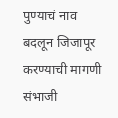पुण्याचं नाव बदलून जिजापूर करण्याची मागणी संभाजी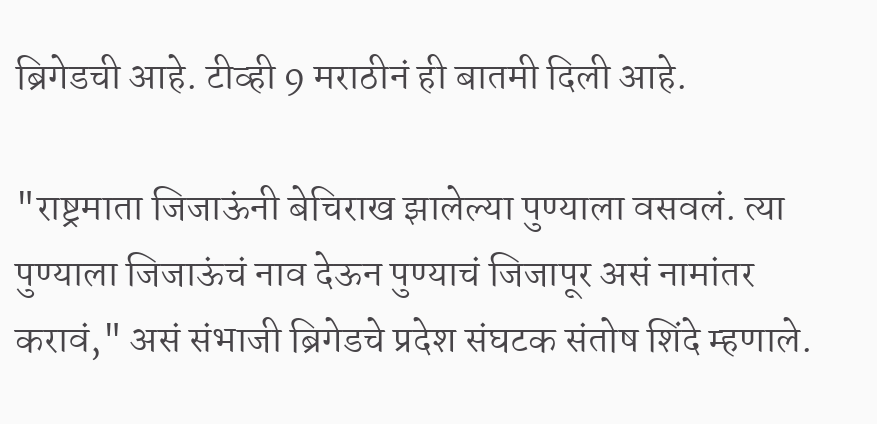ब्रिगेडची आहे. टीव्ही 9 मराठीनं ही बातमी दिली आहे.

"राष्ट्रमाता जिजाऊंनी बेचिराख झालेल्या पुण्याला वसवलं. त्या पुण्याला जिजाऊंचं नाव देऊन पुण्याचं जिजापूर असं नामांतर करावं," असं संभाजी ब्रिगेडचे प्रदेश संघटक संतोष शिंदे म्हणाले.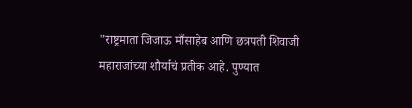"राष्ट्रमाता जिजाऊ माँसाहेब आणि छत्रपती शिवाजी महाराजांच्या शौर्याचं प्रतीक आहे. पुण्यात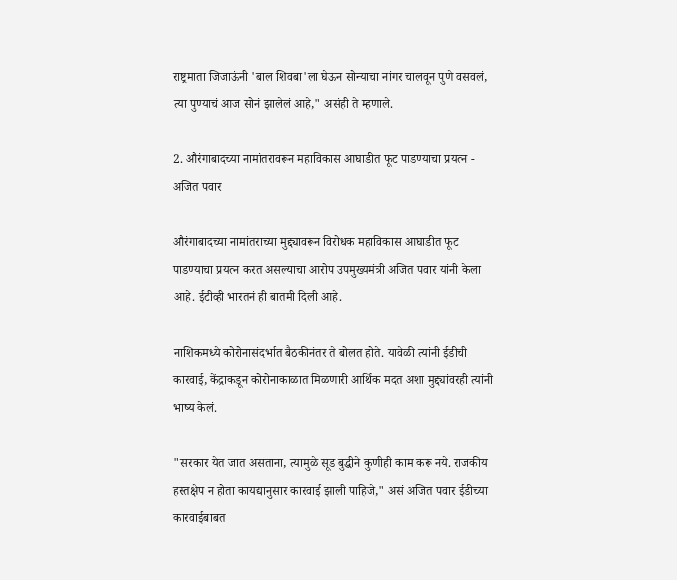राष्ट्रमाता जिजाऊंनी 'बाल शिवबा'ला घेऊन सोन्याचा नांगर चालवून पुणे वसवलं, त्या पुण्याचं आज सोनं झालेलं आहे," असंही ते म्हणाले.

2. औरंगाबादच्या नामांतरावरून महाविकास आघाडीत फूट पाडण्याचा प्रयत्न - अजित पवार

औरंगाबादच्या नामांतराच्या मुद्द्यावरून विरोधक महाविकास आघाडीत फूट पाडण्याचा प्रयत्न करत असल्याचा आरोप उपमुख्यमंत्री अजित पवार यांनी केला आहे. ईटीव्ही भारतनं ही बातमी दिली आहे.

नाशिकमध्ये कोरोनासंदर्भात बैठकीनंतर ते बोलत होते. यावेळी त्यांनी ईडीची कारवाई, केंद्राकडून कोरोनाकाळात मिळणारी आर्थिक मदत अशा मुद्द्यांवरही त्यांनी भाष्य केलं.

"सरकार येत जात असताना, त्यामुळे सूड बुद्धीने कुणीही काम करू नये. राजकीय हस्तक्षेप न होता कायद्यानुसार कारवाई झाली पाहिजे," असं अजित पवार ईडीच्या कारवाईबाबत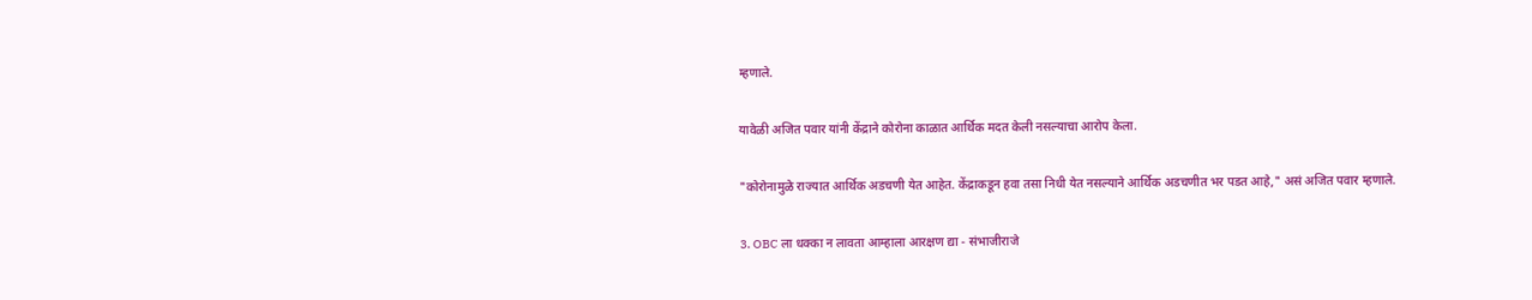म्हणाले.

यावेळी अजित पवार यांनी केंद्राने कोरोना काळात आर्थिक मदत केली नसल्याचा आरोप केला.

"कोरोनामुळे राज्यात आर्थिक अडचणी येत आहेत. केंद्राकडून हवा तसा निधी येत नसल्याने आर्थिक अडचणीत भर पडत आहे," असं अजित पवार म्हणाले.

3. OBC ला धक्का न लावता आम्हाला आरक्षण द्या - संभाजीराजे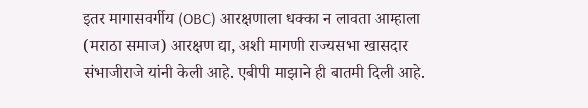इतर मागासवर्गीय (OBC) आरक्षणाला धक्का न लावता आम्हाला (मराठा समाज) आरक्षण द्या, अशी मागणी राज्यसभा खासदार संभाजीराजे यांनी केली आहे. एबीपी माझाने ही बातमी दिली आहे.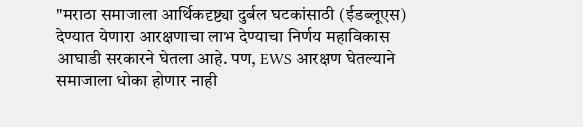"मराठा समाजाला आर्थिकदृष्ट्या दुर्बल घटकांसाठी (ईडब्लूएस) देण्यात येणारा आरक्षणाचा लाभ देण्याचा निर्णय महाविकास आघाडी सरकारने घेतला आहे. पण, EWS आरक्षण घेतल्याने समाजाला धोका होणार नाही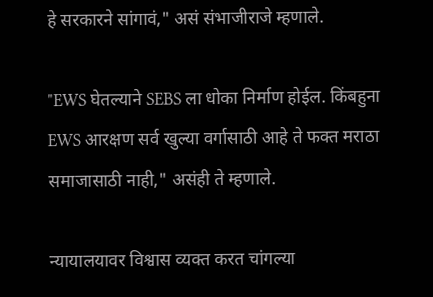हे सरकारने सांगावं," असं संभाजीराजे म्हणाले.

"EWS घेतल्याने SEBS ला धोका निर्माण होईल. किंबहुना EWS आरक्षण सर्व खुल्या वर्गासाठी आहे ते फक्त मराठा समाजासाठी नाही," असंही ते म्हणाले.

न्यायालयावर विश्वास व्यक्त करत चांगल्या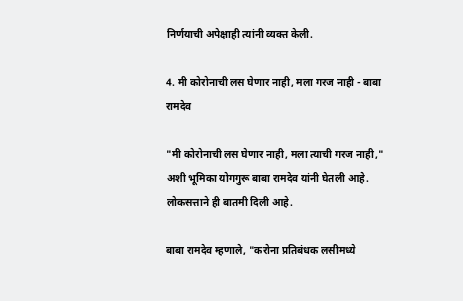निर्णयाची अपेक्षाही त्यांनी व्यक्त केली.

4. मी कोरोनाची लस घेणार नाही, मला गरज नाही - बाबा रामदेव

"मी कोरोनाची लस घेणार नाही, मला त्याची गरज नाही," अशी भूमिका योगगुरू बाबा रामदेव यांनी घेतली आहे. लोकसत्ताने ही बातमी दिली आहे.

बाबा रामदेव म्हणाले, "करोना प्रतिबंधक लसीमध्ये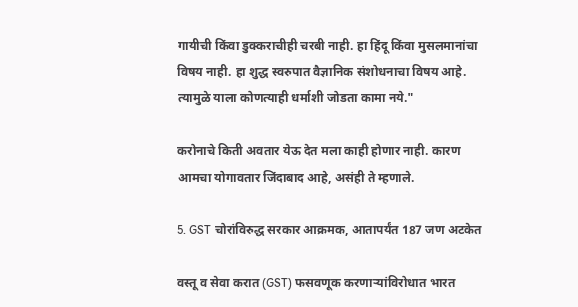गायीची किंवा डुक्कराचीही चरबी नाही. हा हिंदू किंवा मुसलमानांचा विषय नाही. हा शुद्ध स्वरुपात वैज्ञानिक संशोधनाचा विषय आहे. त्यामुळे याला कोणत्याही धर्माशी जोडता कामा नये."

करोनाचे किती अवतार येऊ देत मला काही होणार नाही. कारण आमचा योगावतार जिंदाबाद आहे, असंही ते म्हणाले.

5. GST चोरांविरुद्ध सरकार आक्रमक, आतापर्यंत 187 जण अटकेत

वस्तू व सेवा करात (GST) फसवणूक करणाऱ्यांविरोधात भारत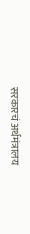सरकारचं अर्थमंत्रालय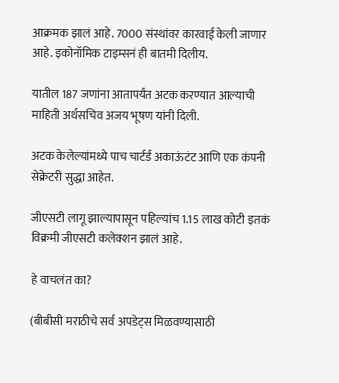आक्रमक झालं आहे. 7000 संस्थांवर कारवाई केली जाणार आहे. इकोनॉमिक टाइम्सनं ही बातमी दिलीय.

यातील 187 जणांना आतापर्यंत अटक करण्यात आल्याची माहिती अर्थसचिव अजय भूषण यांनी दिली.

अटक केलेल्यांमध्ये पाच चार्टर्ड अकाऊंटंट आणि एक कंपनी सेक्रेटरी सुद्धा आहेत.

जीएसटी लागू झाल्यापासून पहिल्यांच 1.15 लाख कोटी इतकं विक्रमी जीएसटी कलेक्शन झालं आहे.

हे वाचलंत का?

(बीबीसी मराठीचे सर्व अपडेट्स मिळवण्यासाठी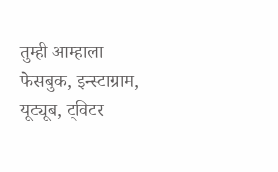तुम्ही आम्हाला फेसबुक, इन्स्टाग्राम, यूट्यूब, ट्विटर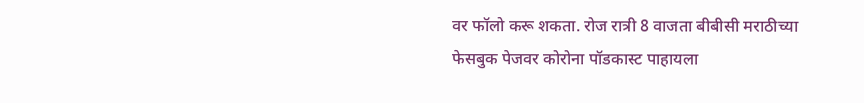वर फॉलो करू शकता. रोज रात्री 8 वाजता बीबीसी मराठीच्या फेसबुक पेजवर कोरोना पॉडकास्ट पाहायला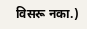विसरू नका.)